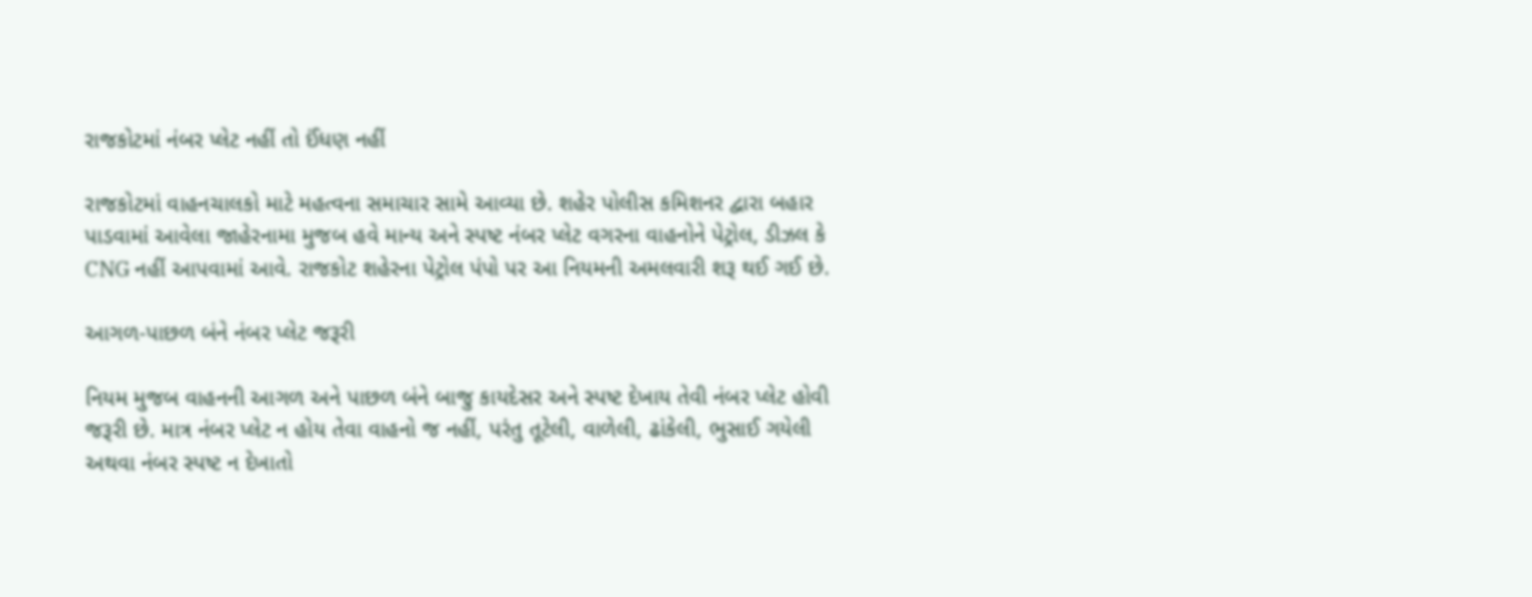રાજકોટમાં નંબર પ્લેટ નહીં તો ઈંધણ નહીં

રાજકોટમાં વાહનચાલકો માટે મહત્વના સમાચાર સામે આવ્યા છે. શહેર પોલીસ કમિશનર દ્વારા બહાર પાડવામાં આવેલા જાહેરનામા મુજબ હવે માન્ય અને સ્પષ્ટ નંબર પ્લેટ વગરના વાહનોને પેટ્રોલ, ડીઝલ કે CNG નહીં આપવામાં આવે. રાજકોટ શહેરના પેટ્રોલ પંપો પર આ નિયમની અમલવારી શરૂ થઈ ગઈ છે.

આગળ-પાછળ બંને નંબર પ્લેટ જરૂરી

નિયમ મુજબ વાહનની આગળ અને પાછળ બંને બાજુ કાયદેસર અને સ્પષ્ટ દેખાય તેવી નંબર પ્લેટ હોવી જરૂરી છે. માત્ર નંબર પ્લેટ ન હોય તેવા વાહનો જ નહીં, પરંતુ તૂટેલી, વાળેલી, ઢાંકેલી, ભુસાઈ ગયેલી અથવા નંબર સ્પષ્ટ ન દેખાતો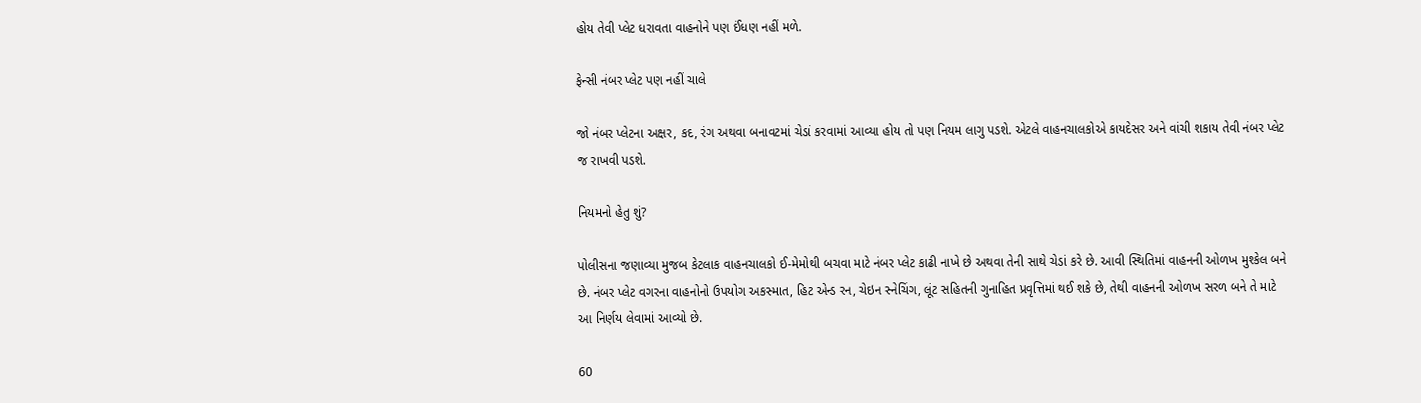હોય તેવી પ્લેટ ધરાવતા વાહનોને પણ ઈંધણ નહીં મળે.

ફેન્સી નંબર પ્લેટ પણ નહીં ચાલે

જો નંબર પ્લેટના અક્ષર, કદ, રંગ અથવા બનાવટમાં ચેડાં કરવામાં આવ્યા હોય તો પણ નિયમ લાગુ પડશે. એટલે વાહનચાલકોએ કાયદેસર અને વાંચી શકાય તેવી નંબર પ્લેટ જ રાખવી પડશે.

નિયમનો હેતુ શું?

પોલીસના જણાવ્યા મુજબ કેટલાક વાહનચાલકો ઈ-મેમોથી બચવા માટે નંબર પ્લેટ કાઢી નાખે છે અથવા તેની સાથે ચેડાં કરે છે. આવી સ્થિતિમાં વાહનની ઓળખ મુશ્કેલ બને છે. નંબર પ્લેટ વગરના વાહનોનો ઉપયોગ અકસ્માત, હિટ એન્ડ રન, ચેઇન સ્નેચિંગ, લૂંટ સહિતની ગુનાહિત પ્રવૃત્તિમાં થઈ શકે છે, તેથી વાહનની ઓળખ સરળ બને તે માટે આ નિર્ણય લેવામાં આવ્યો છે.

60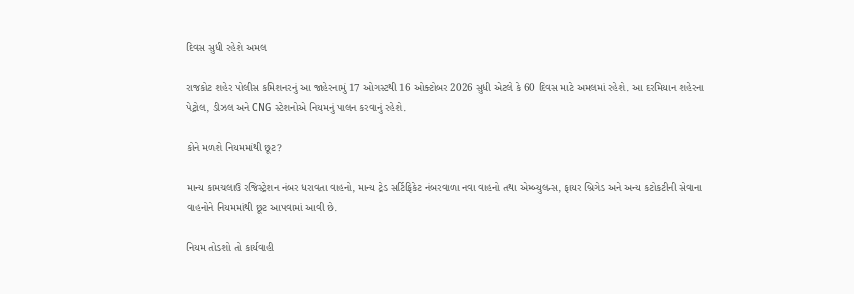દિવસ સુધી રહેશે અમલ

રાજકોટ શહેર પોલીસ કમિશનરનું આ જાહેરનામું 17 ઓગસ્ટથી 16 ઓક્ટોબર 2026 સુધી એટલે કે 60 દિવસ માટે અમલમાં રહેશે. આ દરમિયાન શહેરના પેટ્રોલ, ડીઝલ અને CNG સ્ટેશનોએ નિયમનું પાલન કરવાનું રહેશે.

કોને મળશે નિયમમાંથી છૂટ?

માન્ય કામચલાઉ રજિસ્ટ્રેશન નંબર ધરાવતા વાહનો, માન્ય ટ્રેડ સર્ટિફિકેટ નંબરવાળા નવા વાહનો તથા એમ્બ્યુલન્સ, ફાયર બ્રિગેડ અને અન્ય કટોકટીની સેવાના વાહનોને નિયમમાંથી છૂટ આપવામાં આવી છે.

નિયમ તોડશો તો કાર્યવાહી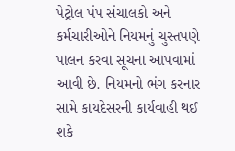પેટ્રોલ પંપ સંચાલકો અને કર્મચારીઓને નિયમનું ચુસ્તપણે પાલન કરવા સૂચના આપવામાં આવી છે. નિયમનો ભંગ કરનાર સામે કાયદેસરની કાર્યવાહી થઈ શકે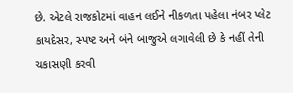છે. એટલે રાજકોટમાં વાહન લઈને નીકળતા પહેલા નંબર પ્લેટ કાયદેસર, સ્પષ્ટ અને બંને બાજુએ લગાવેલી છે કે નહીં તેની ચકાસણી કરવી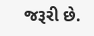જરૂરી છે.